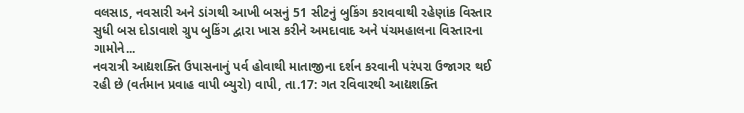વલસાડ, નવસારી અને ડાંગથી આખી બસનું 51 સીટનું બુકિંગ કરાવવાથી રહેણાંક વિસ્તાર સુધી બસ દોડાવાશે ગ્રુપ બુકિંગ દ્વારા ખાસ કરીને અમદાવાદ અને પંચમહાલના વિસ્તારના ગામોને...
નવરાત્રી આદ્યશક્તિ ઉપાસનાનું પર્વ હોવાથી માતાજીના દર્શન કરવાની પરંપરા ઉજાગર થઈ રહી છે (વર્તમાન પ્રવાહ વાપી બ્યુરો) વાપી, તા.17: ગત રવિવારથી આદ્યશક્તિ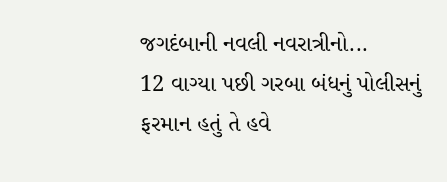જગદંબાની નવલી નવરાત્રીનો...
12 વાગ્યા પછી ગરબા બંધનું પોલીસનું ફરમાન હતું તે હવે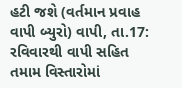હટી જશે (વર્તમાન પ્રવાહ વાપી બ્યુરો) વાપી, તા.17: રવિવારથી વાપી સહિત તમામ વિસ્તારોમાં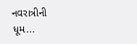નવરાત્રીની ધૂમ...